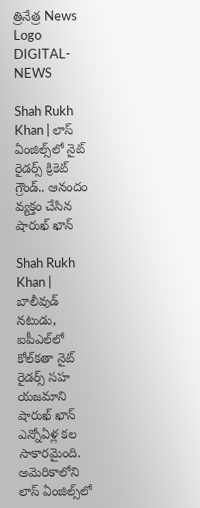త్రినేత్ర News Logo
DIGITAL-NEWS

Shah Rukh Khan | లాస్ ఏంజిల్స్‌లో నైట్ రైడర్స్ క్రికెట్ గ్రౌండ్.. ఆనందం వ్యక్తం చేసిన షారుఖ్ ఖాన్

Shah Rukh Khan | బాలీవుడ్ నటుడు, ఐపీఎల్‌లో కోల్‌కతా నైట్ రైడర్స్ సహ యజమాని షారుఖ్ ఖాన్ ఎన్నోఏళ్ల కల సాకారమైంది. అమెరికాలోని లాస్ ఏంజిల్స్‌లో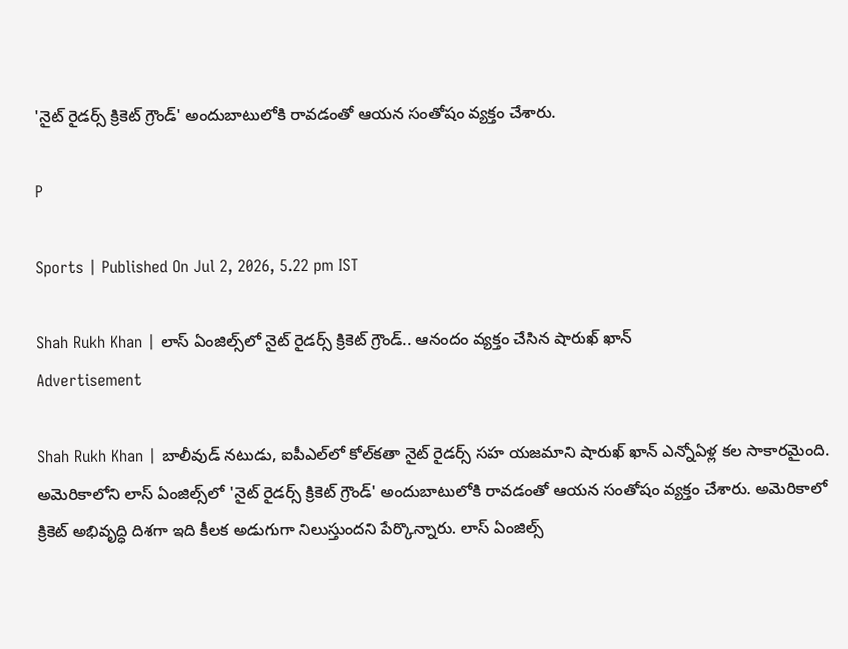'నైట్ రైడర్స్ క్రికెట్ గ్రౌండ్' అందుబాటులోకి రావడంతో ఆయన సంతోషం వ్యక్తం చేశారు.

P

Sports | Published On Jul 2, 2026, 5.22 pm IST

Shah Rukh Khan | లాస్ ఏంజిల్స్‌లో నైట్ రైడర్స్ క్రికెట్ గ్రౌండ్.. ఆనందం వ్యక్తం చేసిన షారుఖ్ ఖాన్
Advertisement

Shah Rukh Khan | బాలీవుడ్ నటుడు, ఐపీఎల్‌లో కోల్‌కతా నైట్ రైడర్స్ సహ యజమాని షారుఖ్ ఖాన్ ఎన్నోఏళ్ల కల సాకారమైంది. అమెరికాలోని లాస్ ఏంజిల్స్‌లో 'నైట్ రైడర్స్ క్రికెట్ గ్రౌండ్' అందుబాటులోకి రావడంతో ఆయన సంతోషం వ్యక్తం చేశారు. అమెరికాలో క్రికెట్ అభివృద్ధి దిశగా ఇది కీలక అడుగుగా నిలుస్తుందని పేర్కొన్నారు. లాస్ ఏంజిల్స్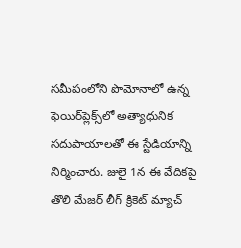సమీపంలోని పొమోనాలో ఉన్న ఫెయిర్‌ప్లెక్స్‌లో అత్యాధునిక సదుపాయాలతో ఈ స్టేడియాన్ని నిర్మించారు. జులై 1న ఈ వేదికపై తొలి మేజర్ లీగ్ క్రికెట్ మ్యాచ్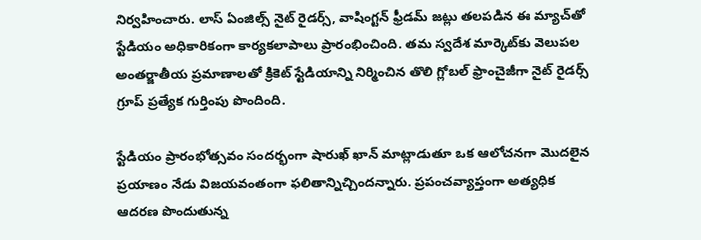నిర్వహించారు. లాస్ ఏంజిల్స్ నైట్ రైడర్స్, వాషింగ్టన్ ఫ్రీడమ్ జట్లు తలపడిన ఈ మ్యాచ్‌తో స్టేడియం అధికారికంగా కార్యకలాపాలు ప్రారంభించింది. తమ స్వదేశ మార్కెట్‌కు వెలుపల అంతర్జాతీయ ప్రమాణాలతో క్రికెట్ స్టేడియాన్ని నిర్మించిన తొలి గ్లోబల్ ఫ్రాంచైజీగా నైట్ రైడర్స్ గ్రూప్ ప్రత్యేక గుర్తింపు పొందింది.

స్టేడియం ప్రారంభోత్సవం సందర్భంగా షారుఖ్ ఖాన్ మాట్లాడుతూ ఒక ఆలోచనగా మొదలైన ప్రయాణం నేడు విజయవంతంగా ఫలితాన్నిచ్చిందన్నారు. ప్రపంచవ్యాప్తంగా అత్యధిక ఆదరణ పొందుతున్న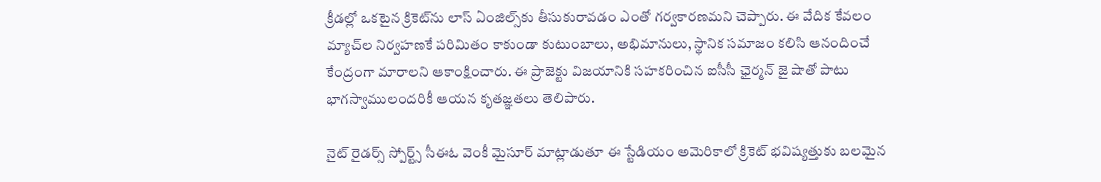క్రీడల్లో ఒకటైన క్రికెట్‌ను లాస్ ఏంజిల్స్‌కు తీసుకురావడం ఎంతో గర్వకారణమని చెప్పారు. ఈ వేదిక కేవలం మ్యాచ్‌ల నిర్వహణకే పరిమితం కాకుండా కుటుంబాలు, అభిమానులు, స్థానిక సమాజం కలిసి ఆనందించే కేంద్రంగా మారాలని ఆకాంక్షించారు. ఈ ప్రాజెక్టు విజయానికి సహకరించిన ఐసీసీ ఛైర్మన్ జై షాతో పాటు భాగస్వాములందరికీ ఆయన కృతజ్ఞతలు తెలిపారు.

నైట్ రైడర్స్ స్పోర్ట్స్ సీఈఓ వెంకీ మైసూర్ మాట్లాడుతూ ఈ స్టేడియం అమెరికాలో క్రికెట్ భవిష్యత్తుకు బలమైన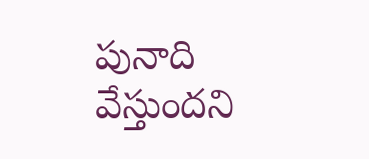పునాది వేస్తుందని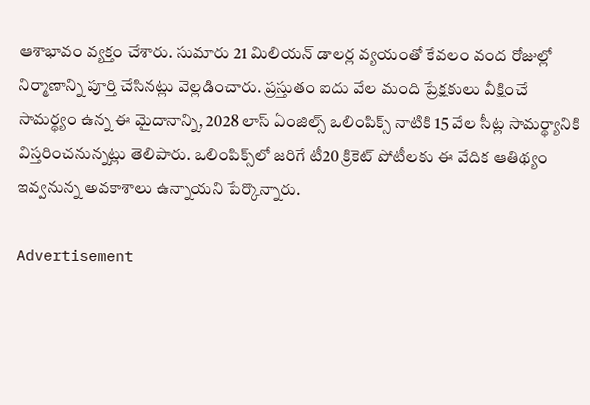ఆశాభావం వ్య‌క్తం చేశారు. సుమారు 21 మిలియన్ డాలర్ల వ్యయంతో కేవలం వంద రోజుల్లో నిర్మాణాన్ని పూర్తి చేసినట్లు వెల్లడించారు. ప్రస్తుతం ఐదు వేల మంది ప్రేక్షకులు వీక్షించే సామర్థ్యం ఉన్న ఈ మైదానాన్ని, 2028 లాస్ ఏంజిల్స్ ఒలింపిక్స్ నాటికి 15 వేల సీట్ల సామర్థ్యానికి విస్తరించనున్నట్లు తెలిపారు. ఒలింపిక్స్‌లో జరిగే టీ20 క్రికెట్ పోటీలకు ఈ వేదిక ఆతిథ్యం ఇవ్వనున్న అవకాశాలు ఉన్నాయని పేర్కొన్నారు.

Advertisement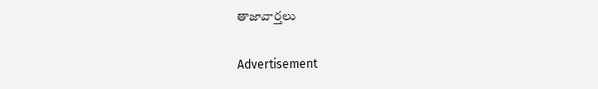తాజావార్తలు

Advertisement